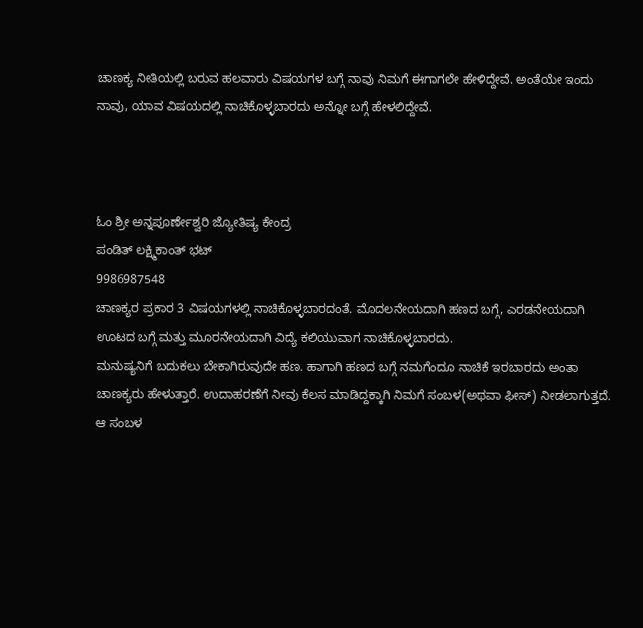ಚಾಣಕ್ಯ ನೀತಿಯಲ್ಲಿ ಬರುವ ಹಲವಾರು ವಿಷಯಗಳ ಬಗ್ಗೆ ನಾವು ನಿಮಗೆ ಈಗಾಗಲೇ ಹೇಳಿದ್ದೇವೆ. ಅಂತೆಯೇ ಇಂದು ನಾವು, ಯಾವ ವಿಷಯದಲ್ಲಿ ನಾಚಿಕೊಳ್ಳಬಾರದು ಅನ್ನೋ ಬಗ್ಗೆ ಹೇಳಲಿದ್ದೇವೆ.



ಓಂ ಶ್ರೀ ಅನ್ನಪೂರ್ಣೇಶ್ವರಿ ಜ್ಯೋತಿಷ್ಯ ಕೇಂದ್ರ
ಪಂಡಿತ್ ಲಕ್ಷ್ಮಿಕಾಂತ್ ಭಟ್
9986987548
ಚಾಣಕ್ಯರ ಪ್ರಕಾರ 3 ವಿಷಯಗಳಲ್ಲಿ ನಾಚಿಕೊಳ್ಳಬಾರದಂತೆ. ಮೊದಲನೇಯದಾಗಿ ಹಣದ ಬಗ್ಗೆ, ಎರಡನೇಯದಾಗಿ ಊಟದ ಬಗ್ಗೆ ಮತ್ತು ಮೂರನೇಯದಾಗಿ ವಿದ್ಯೆ ಕಲಿಯುವಾಗ ನಾಚಿಕೊಳ್ಳಬಾರದು.
ಮನುಷ್ಯನಿಗೆ ಬದುಕಲು ಬೇಕಾಗಿರುವುದೇ ಹಣ. ಹಾಗಾಗಿ ಹಣದ ಬಗ್ಗೆ ನಮಗೆಂದೂ ನಾಚಿಕೆ ಇರಬಾರದು ಅಂತಾ ಚಾಣಕ್ಯರು ಹೇಳುತ್ತಾರೆ. ಉದಾಹರಣೆಗೆ ನೀವು ಕೆಲಸ ಮಾಡಿದ್ದಕ್ಕಾಗಿ ನಿಮಗೆ ಸಂಬಳ(ಅಥವಾ ಫೀಸ್) ನೀಡಲಾಗುತ್ತದೆ. ಆ ಸಂಬಳ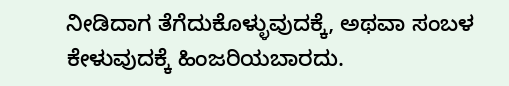ನೀಡಿದಾಗ ತೆಗೆದುಕೊಳ್ಳುವುದಕ್ಕೆ, ಅಥವಾ ಸಂಬಳ ಕೇಳುವುದಕ್ಕೆ ಹಿಂಜರಿಯಬಾರದು.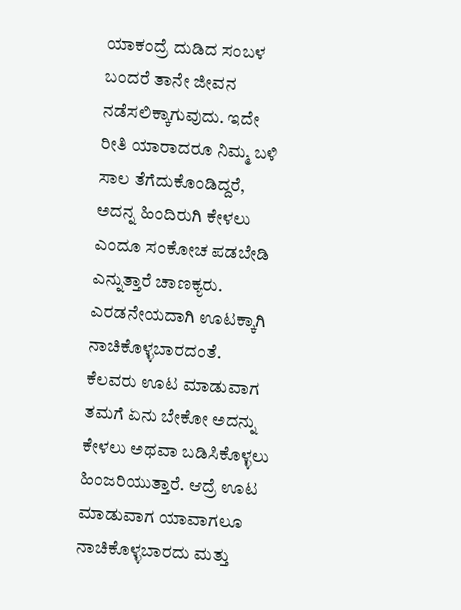ಯಾಕಂದ್ರೆ ದುಡಿದ ಸಂಬಳ ಬಂದರೆ ತಾನೇ ಜೀವನ ನಡೆಸಲಿಕ್ಕಾಗುವುದು. ಇದೇ ರೀತಿ ಯಾರಾದರೂ ನಿಮ್ಮ ಬಳಿ ಸಾಲ ತೆಗೆದುಕೊಂಡಿದ್ದರೆ, ಅದನ್ನ ಹಿಂದಿರುಗಿ ಕೇಳಲು ಎಂದೂ ಸಂಕೋಚ ಪಡಬೇಡಿ ಎನ್ನುತ್ತಾರೆ ಚಾಣಕ್ಯರು.
ಎರಡನೇಯದಾಗಿ ಊಟಕ್ಕಾಗಿ ನಾಚಿಕೊಳ್ಳಬಾರದಂತೆ. ಕೆಲವರು ಊಟ ಮಾಡುವಾಗ ತಮಗೆ ಏನು ಬೇಕೋ ಅದನ್ನು ಕೇಳಲು ಅಥವಾ ಬಡಿಸಿಕೊಳ್ಳಲು ಹಿಂಜರಿಯುತ್ತಾರೆ. ಆದ್ರೆ ಊಟ ಮಾಡುವಾಗ ಯಾವಾಗಲೂ ನಾಚಿಕೊಳ್ಳಬಾರದು ಮತ್ತು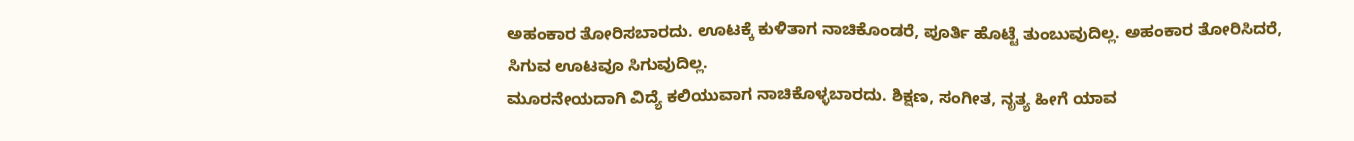ಅಹಂಕಾರ ತೋರಿಸಬಾರದು. ಊಟಕ್ಕೆ ಕುಳಿತಾಗ ನಾಚಿಕೊಂಡರೆ, ಪೂರ್ತಿ ಹೊಟ್ಟೆ ತುಂಬುವುದಿಲ್ಲ. ಅಹಂಕಾರ ತೋರಿಸಿದರೆ, ಸಿಗುವ ಊಟವೂ ಸಿಗುವುದಿಲ್ಲ.
ಮೂರನೇಯದಾಗಿ ವಿದ್ಯೆ ಕಲಿಯುವಾಗ ನಾಚಿಕೊಳ್ಳಬಾರದು. ಶಿಕ್ಷಣ, ಸಂಗೀತ, ನೃತ್ಯ ಹೀಗೆ ಯಾವ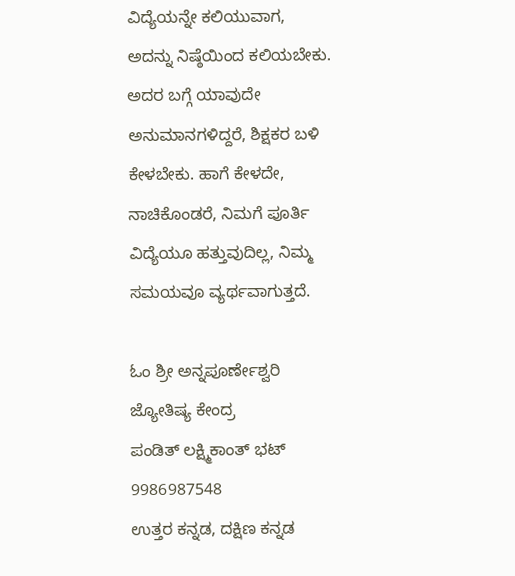ವಿದ್ಯೆಯನ್ನೇ ಕಲಿಯುವಾಗ, ಅದನ್ನು ನಿಷ್ಠೆಯಿಂದ ಕಲಿಯಬೇಕು. ಅದರ ಬಗ್ಗೆ ಯಾವುದೇ ಅನುಮಾನಗಳಿದ್ದರೆ, ಶಿಕ್ಷಕರ ಬಳಿ ಕೇಳಬೇಕು. ಹಾಗೆ ಕೇಳದೇ, ನಾಚಿಕೊಂಡರೆ, ನಿಮಗೆ ಪೂರ್ತಿ ವಿದ್ಯೆಯೂ ಹತ್ತುವುದಿಲ್ಲ, ನಿಮ್ಮ ಸಮಯವೂ ವ್ಯರ್ಥವಾಗುತ್ತದೆ.

ಓಂ ಶ್ರೀ ಅನ್ನಪೂರ್ಣೇಶ್ವರಿ ಜ್ಯೋತಿಷ್ಯ ಕೇಂದ್ರ
ಪಂಡಿತ್ ಲಕ್ಷ್ಮಿಕಾಂತ್ ಭಟ್
9986987548
ಉತ್ತರ ಕನ್ನಡ, ದಕ್ಷಿಣ ಕನ್ನಡ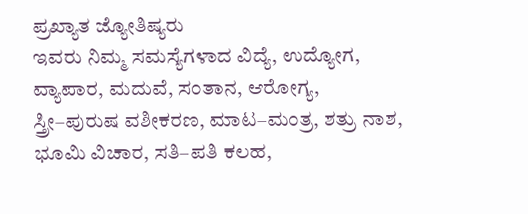ಪ್ರಖ್ಯಾತ ಜ್ಯೋತಿಷ್ಯರು
ಇವರು ನಿಮ್ಮ ಸಮಸ್ಯೆಗಳಾದ ವಿದ್ಯೆ, ಉದ್ಯೋಗ,
ವ್ಯಾಪಾರ, ಮದುವೆ, ಸಂತಾನ, ಆರೋಗ್ಯ,
ಸ್ತ್ರೀ–ಪುರುಷ ವಶೀಕರಣ, ಮಾಟ–ಮಂತ್ರ, ಶತ್ರು ನಾಶ,
ಭೂಮಿ ವಿಚಾರ, ಸತಿ–ಪತಿ ಕಲಹ,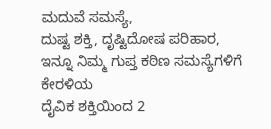ಮದುವೆ ಸಮಸ್ಯೆ,
ದುಷ್ಟ ಶಕ್ತಿ, ದೃಷ್ಟಿದೋಷ ಪರಿಹಾರ,
ಇನ್ನೂ ನಿಮ್ಮ ಗುಪ್ತ ಕಠಿಣ ಸಮಸ್ಯೆಗಳಿಗೆ ಕೇರಳಿಯ
ದೈವಿಕ ಶಕ್ತಿಯಿಂದ 2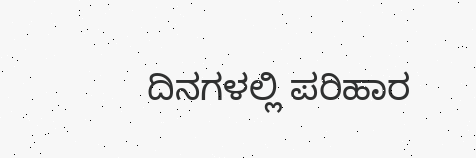ದಿನಗಳಲ್ಲಿ ಪರಿಹಾರ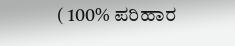( 100% ಪರಿಹಾರ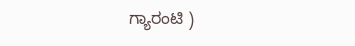ಗ್ಯಾರಂಟಿ )